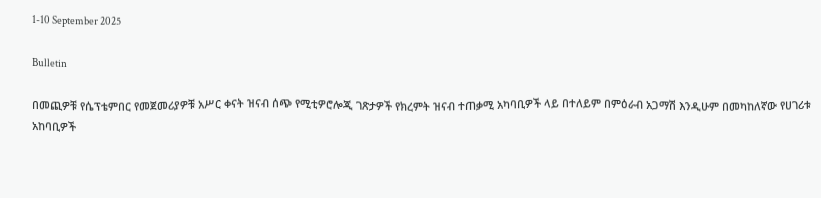1-10 September 2025

Bulletin

በመጪዎቹ የሴፕቴምበር የመጀመሪያዎቹ አሥር ቀናት ዝናብ ሰጭ የሚቲዎሮሎጂ ገጽታዎች የክረምት ዝናብ ተጠቃሚ አካባቢዎች ላይ በተለይም በምዕራብ አጋማሽ እንዲሁም በመካከለኛው የሀገሪቱ አከባቢዎች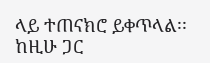ላይ ተጠናክሮ ይቀጥላል፡፡ ከዚሁ ጋር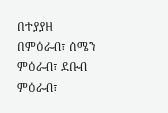በተያያዘ በምዕራብ፣ ሰሜን ምዕራብ፣ ደቡብ ምዕራብ፣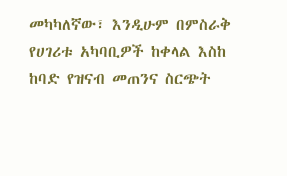መካካለኛው፣ እንዲሁም በምስራቅ የሀገሪቱ አካባቢዎች ከቀላል እስከ ከባድ የዝናብ መጠንና ስርጭት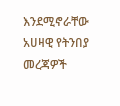እንደሚኖራቸው አሀዛዊ የትንበያ መረጃዎች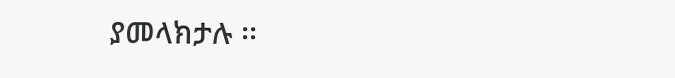ያመላክታሉ ፡፡